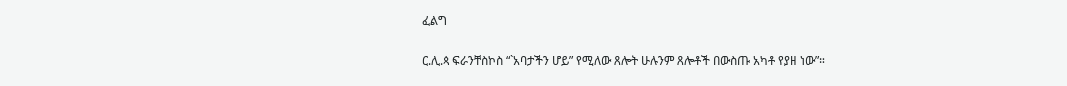ፈልግ

ር.ሊ.ጳ ፍራንቸስኮስ “`አባታችን ሆይ” የሚለው ጸሎት ሁሉንም ጸሎቶች በውስጡ አካቶ የያዘ ነው”።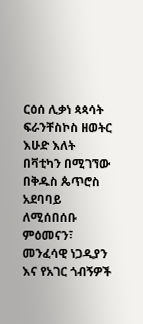ርዕሰ ሊቃነ ጳጳሳት ፍራንቸስኮስ ዘወትር እሁድ እለት በቫቲካን በሚገኘው በቅዱስ ጴጥሮስ አደባባይ ለሚሰበሰቡ ምዕመናን፣ መንፈሳዊ ነጋዲያን እና የአገር ጎብኝዎች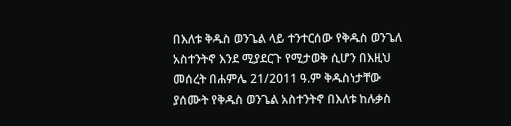በእለቱ ቅዱስ ወንጌል ላይ ተንተርሰው የቅዱስ ወንጌለ አስተንትኖ እንደ ሚያደርጉ የሚታወቅ ሲሆን በእዚህ መሰረት በሐምሌ 21/2011 ዓ.ም ቅዱስነታቸው ያሰሙት የቅዱስ ወንጌል አስተንትኖ በእለቱ ከሉቃስ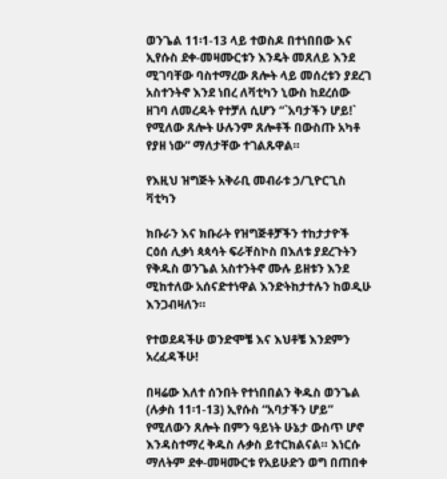ወንጌል 11፡1-13 ላይ ተወስዶ በተነበበው እና ኢየሱስ ደቀ-መዛሙርቱን እንዴት መጸለይ እንደ ሚገባቸው ባስተማረው ጸሎት ላይ መሰረቱን ያደረገ አስተንትኖ እንደ ነበረ ለቫቲካን ኒውስ ከደረሰው ዘገባ ለመረዳት የተቻለ ሲሆን “`አባታችን ሆይ!` የሚለው ጸሎት ሁሉንም ጸሎቶች በውስጡ አካቶ የያዘ ነው” ማለታቸው ተገልጹዋል።

የእዚህ ዝግጅት አቅራቢ መብራቱ ኃ/ጊዮርጊስ ቫቲካን

ክቡራን እና ክቡራት የዝግጅቶቻችን ተከታታዮች ርዕሰ ሊቃነ ጳጳሳት ፍራቸስኮስ በእለቱ ያደረጉትን የቅዱስ ወንጌል አስተንትኖ ሙሉ ይዘቱን እንደ ሚከተለው አሰናድተነዋል እንድትከታተሉን ከወዲሁ እንጋብዛለን።

የተወደዳችሁ ወንድሞቼ እና እህቶቼ እንደምን አረፈዳችሁ!

በዛሬው እለተ ሰንበት የተነበበልን ቅዱስ ወንጌል (ሉቃስ 11፡1-13) ኢየሱስ “አባታችን ሆይ” የሚለውን ጸሎት በምን ዓይነት ሁኔታ ውስጥ ሆኖ እንዳስተማረ ቅዱስ ሉቃስ ይተርክልናል። እነርሱ ማለትም ደቀ-መዛሙርቱ የአይሁድን ወግ በጠበቀ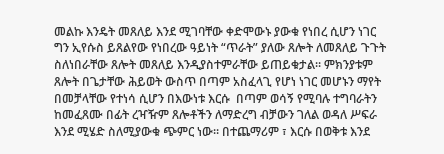መልኩ እንዴት መጸለይ እንደ ሚገባቸው ቀድሞውኑ ያውቁ የነበረ ሲሆን ነገር ግን ኢየሱስ ይጸልየው የነበረው ዓይነት “ጥራት” ያለው ጸሎት ለመጸለይ ጉጉት ስለነበራቸው ጸሎት መጸለይ እንዲያስተምራቸው ይጠይቁታል። ምክንያቱም ጸሎት በጌታቸው ሕይወት ውስጥ በጣም አስፈላጊ የሆነ ነገር መሆኑን ማየት በመቻላቸው የተነሳ ሲሆን በእውነቱ እርሱ  በጣም ወሳኝ የሚባሉ ተግባራትን ከመፈጸሙ በፊት ረዣዥም ጸሎቶችን ለማድረግ ብቻውን ገለል ወዳለ ሥፍራ እንደ ሚሄድ ስለሚያውቁ ጭምር ነው። በተጨማሪም ፣ እርሱ በወቅቱ እንደ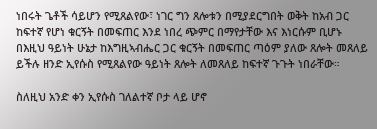ነበሩት ጌቶች ሳይሆን የሚጸልየው፣ ነገር ግን ጸሎቱን በሚያደርግበት ወቅት ከአብ ጋር ከፍተኛ የሆነ ቁርኝት በመፍጠር እንደ ነበረ ጭምር በማየታቸው እና እነርሱም ቢሆኑ በእዚህ ዓይነት ሁኔታ ከእግዚኣብሔር ጋር ቁርኝት በመፍጠር ጣዕም ያለው ጸሎት መጸለይ ይችሉ ዘንድ ኢየሱስ የሚጸልየው ዓይነት ጸሎት ለመጸለይ ከፍተኛ ጉጉት ነበራቸው።

ስለዚህ አንድ ቀን ኢየሱስ ገለልተኛ ቦታ ላይ ሆኖ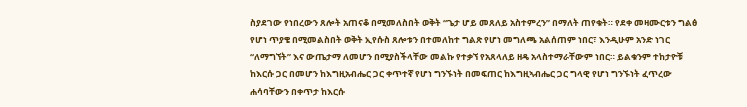ስያደገው የነበረውን ጸሎት አጠናቆ በሚመለስበት ወቅት “ጌታ ሆይ መጸለይ አስተምረን” በማለት ጠየቁት። የደቀ መዛሙርቱን ግልፅ የሆነ ጥያቄ በሚመልስበት ወቅት ኢየሱስ ጸሎቱን በተመለከተ ግልጽ የሆነ መግለጫ አልሰጠም ነበር፣ እንዲሁም አንድ ነገር “ለማግኘት” እና ውጤታማ ለመሆን በሚያስችላቸው መልኩ የተቃኘ የአጸላለይ ዘዴ አላስተማራቸውም ነበር። ይልቁንም ተከታዮቹ ከእርሱ ጋር በመሆን ከእግዚአብሔር ጋር ቀጥተኛ የሆነ ግንኙነት በመፍጠር ከእግዚኣብሔር ጋር ግላዊ የሆነ ግንኙነት ፈጥረው ሐሳባቸውን በቀጥታ ከእርሱ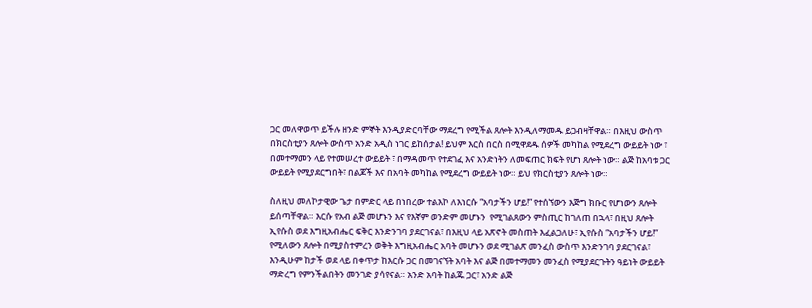ጋር መለዋወጥ ይችሉ ዘንድ ምኞት እንዲያድርባቸው ማደረግ የሚችል ጸሎት እንዲለማመዱ ይጋብዛቸዋል። በእዚህ ውስጥ በክርስቲያን ጸሎት ውስጥ አንድ አዲስ ነገር ይከሰታል! ይህም እርስ በርስ በሚዋደዱ ሰዎች መካከል የሚደረግ ውይይት ነው ፣ በመተማመን ላይ የተመሠረተ ውይይት ፣ በማዳመጥ የተደገፈ እና አንድነትን ለመፍጠር ክፍት የሆነ ጸሎት ነው። ልጅ ከአባቱ ጋር ውይይት የሚያደርግበት፣ በልጆች እና በአባት መካከል የሚደረግ ውይይት ነው። ይህ የክርስቲያን ጸሎት ነው።

ስለዚህ መለኮታዊው ጌታ በምድር ላይ በነበረው ተልእኮ ለእነርሱ “አባታችን ሆይ!” የተሰኘውን እጅግ ክቡር የሆነውን ጸሎት ይሰጣቸዋል። እርሱ የአብ ልጅ መሆኑን እና የእኛም ወንድም መሆኑን  የሚገልጸውን ምስጢር ከገለጠ በኋላ፣ በዚህ ጸሎት ኢየሱስ ወደ እግዚአብሔር ፍቅር እንድንገባ ያደርገናል፣ በእዚህ ላይ አጽኖት መስጠት እፈልጋለሁ፣ ኢየሱስ “አባታችን ሆይ!” የሚለውን ጸሎት በሚያስተምረን ወቅት እግዚአብሔር አባት መሆኑን ወደ ሚገልጽ መንፈስ ውስጥ እንድንገባ ያደርገናል፣ እንዲሁም ከታች ወደ ላይ በቀጥታ ከእርሱ ጋር በመገናኘት አባት እና ልጅ በመተማመን መንፈስ የሚያደርጉትን ዓይነት ውይይት ማድረግ የምንችልበትን መንገድ ያሳየናል። አንድ አባት ከልጁ ጋር፣ አንድ ልጅ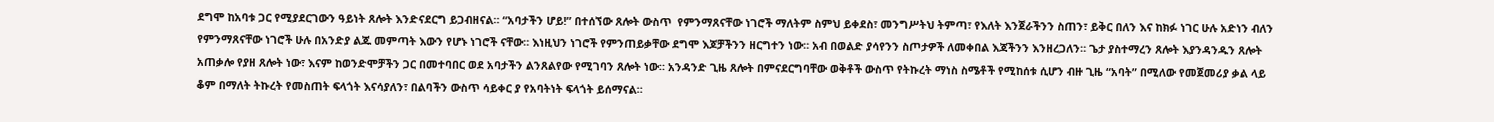ደግሞ ከአባቱ ጋር የሚያደርገውን ዓይነት ጸሎት እንድናደርግ ይጋብዘናል። “አባታችን ሆይ!” በተሰኘው ጸሎት ውስጥ  የምንማጸናቸው ነገሮች ማለትም ስምህ ይቀደስ፣ መንግሥትህ ትምጣ፣ የእለት እንጀራችንን ስጠን፣ ይቅር በለን እና ከክፉ ነገር ሁሉ አድነን ብለን የምንማጸናቸው ነገሮች ሁሉ በአንድያ ልጁ መምጣት እውን የሆኑ ነገሮች ናቸው። እነዚህን ነገሮች የምንጠይቃቸው ደግሞ እጆቻችንን ዘርግተን ነው። አብ በወልድ ያሳየንን ስጦታዎች ለመቀበል እጃችንን እንዘረጋለን። ጌታ ያስተማረን ጸሎት እያንዳንዱን ጸሎት አጠቃሎ የያዘ ጸሎት ነው፣ እናም ከወንድሞቻችን ጋር በመተባበር ወደ አባታችን ልንጸልየው የሚገባን ጸሎት ነው። አንዳንድ ጊዜ ጸሎት በምናደርግባቸው ወቅቶች ውስጥ የትኩረት ማነስ ስሜቶች የሚከሰቱ ሲሆን ብዙ ጊዜ “አባት” በሚለው የመጀመሪያ ቃል ላይ ቆም በማለት ትኩረት የመስጠት ፍላጎት እናሳያለን፣ በልባችን ውስጥ ሳይቀር ያ የአባትነት ፍላጎት ይሰማናል።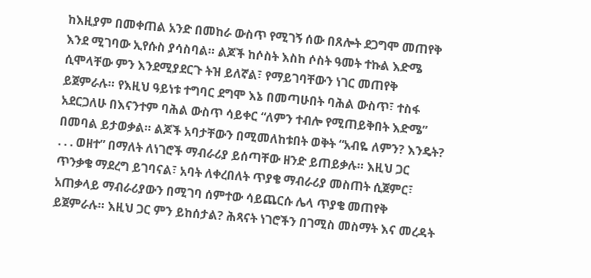ከእዚያም በመቀጠል አንድ በመከራ ውስጥ የሚገኝ ሰው በጸሎት ደጋግሞ መጠየቅ እንደ ሚገባው ኢየሱስ ያሳስባል። ልጆች ከሶስት እስከ ሶስት ዓመት ተኩል እድሜ ሲሞላቸው ምን እንደሚያደርጉ ትዝ ይለኛል፣ የማይገባቸውን ነገር መጠየቅ ይጀምራሉ። የእዚህ ዓይነቱ ተግባር ደግሞ እኔ በመጣሁበት ባሕል ውስጥ፣ ተስፋ አደርጋለሁ በእናንተም ባሕል ውስጥ ሳይቀር “ለምን ተብሎ የሚጠይቅበት እድሜ” በመባል ይታወቃል። ልጆች አባታቸውን በሚመለከቱበት ወቅት “አብዬ ለምን? እንዴት? . . . ወዘተ” በማለት ለነገሮች ማብራሪያ ይሰጣቸው ዘንድ ይጠይቃሉ። እዚህ ጋር ጥንቃቄ ማደረግ ይገባናል፣ አባት ለቀረበለት ጥያቄ ማብራሪያ መስጠት ሲጀምር፣ አጠቃላይ ማብራሪያውን በሚገባ ሰምተው ሳይጨርሱ ሌላ ጥያቄ መጠየቅ ይጀምራሉ። እዚህ ጋር ምን ይከሰታል? ሕጻናት ነገሮችን በገሚስ መስማት እና መረዳት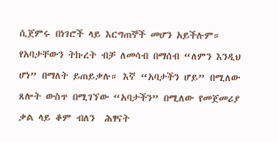ሲጀምሩ በነገሮች ላይ እርግጠኞች መሆን አይችሉም። የአባታቸውን ትኩረት ብቻ ለመሳብ በማሰብ “ለምን እንዲህ ሆነ” በማለት ይጠይቃሉ። እኛ “አባታችን ሆይ” በሚለው ጸሎት ውስጥ በሚገኘው “አባታችን” በሚለው የመጀመሪያ ቃል ላይ ቆም ብለን  ሕፃናት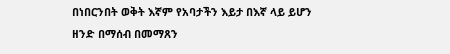በነበርንበት ወቅት እኛም የአባታችን እይታ በእኛ ላይ ይሆን ዘንድ በማሰብ በመማጸን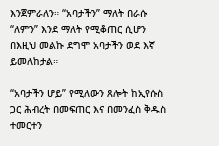እንጀምራለን። “አባታችን” ማለት በራሱ “ለምን” እንደ ማለት የሚቆጠር ሲሆን በእዚህ መልኩ ደግሞ አባታችን ወደ እኛ ይመለከታል።

“አባታችን ሆይ” የሚለውን ጸሎት ከኢየሱስ ጋር ሕብረት በመፍጠር እና በመንፈስ ቅዱስ ተመርተን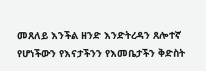መጸለይ እንችል ዘንድ እንድትረዳን ጸሎተኛ የሆነችውን የእናታችንን የእመቤታችን ቅድስት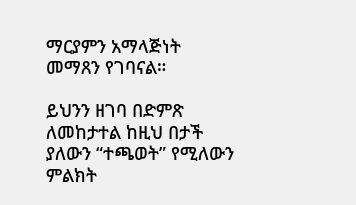ማርያምን አማላጅነት መማጸን የገባናል።

ይህንን ዘገባ በድምጽ ለመከታተል ከዚህ በታች ያለውን “ተጫወት” የሚለውን ምልክት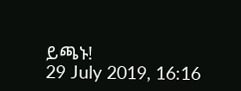ይጫኑ!
29 July 2019, 16:16